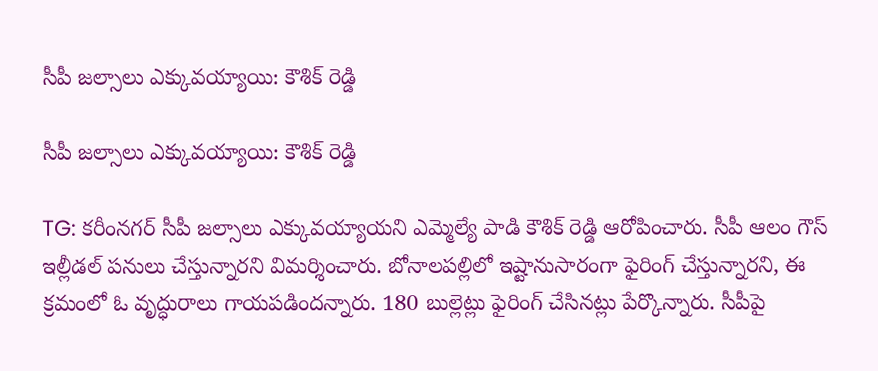సీపీ జల్సాలు ఎక్కువయ్యాయి: కౌశిక్ రెడ్డి

సీపీ జల్సాలు ఎక్కువయ్యాయి: కౌశిక్ రెడ్డి

TG: కరీంనగర్ సీపీ జల్సాలు ఎక్కువయ్యాయని ఎమ్మెల్యే పాడి కౌశిక్ రెడ్డి ఆరోపించారు. సీపీ ఆలం గౌస్ ఇల్లీడల్ పనులు చేస్తున్నారని విమర్శించారు. బోనాలపల్లిలో ఇష్టానుసారంగా ఫైరింగ్ చేస్తున్నారని, ఈ క్రమంలో ఓ వృద్ధురాలు గాయపడిందన్నారు. 180 బుల్లెట్లు ఫైరింగ్ చేసినట్లు పేర్కొన్నారు. సీపీపై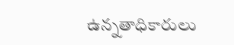ఉన్నతాధికారులు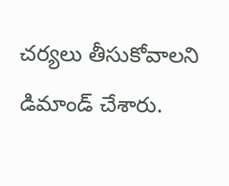చర్యలు తీసుకోవాలని డిమాండ్ చేశారు.